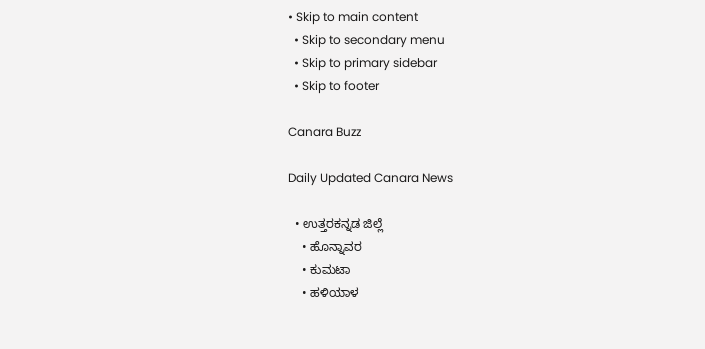• Skip to main content
  • Skip to secondary menu
  • Skip to primary sidebar
  • Skip to footer

Canara Buzz

Daily Updated Canara News

  • ಉತ್ತರಕನ್ನಡ ಜಿಲ್ಲೆ
    • ಹೊನ್ನಾವರ
    • ಕುಮಟಾ
    • ಹಳಿಯಾಳ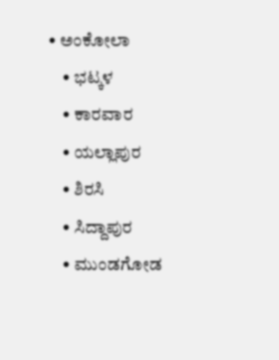• ಅಂಕೋಲಾ
    • ಭಟ್ಕಳ
    • ಕಾರವಾರ
    • ಯಲ್ಲಾಪುರ
    • ಶಿರಸಿ
    • ಸಿದ್ದಾಪುರ
    • ಮುಂಡಗೋಡ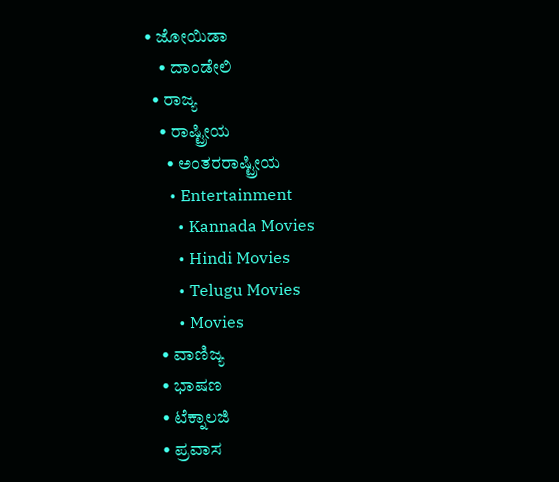• ಜೋಯಿಡಾ
    • ದಾಂಡೇಲಿ
  • ರಾಜ್ಯ
    • ರಾಷ್ಟ್ರೀಯ
      • ಅಂತರರಾಷ್ಟ್ರೀಯ
      • Entertainment
        • Kannada Movies
        • Hindi Movies
        • Telugu Movies
        • Movies
    • ವಾಣಿಜ್ಯ
    • ಭಾಷಣ
    • ಟೆಕ್ನಾಲಜಿ
    • ಪ್ರವಾಸ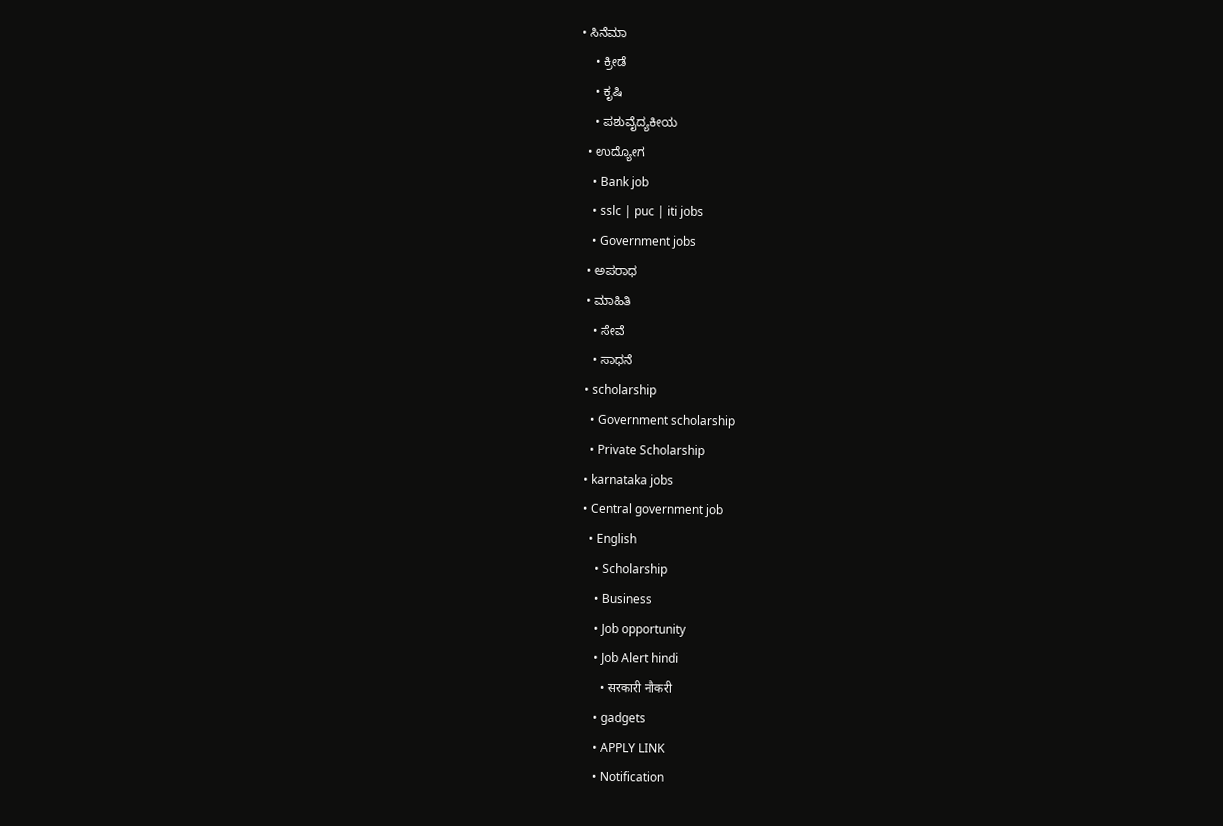• ಸಿನೆಮಾ
    • ಕ್ರೀಡೆ
    • ಕೃಷಿ
    • ಪಶುವೈದ್ಯಕೀಯ
  • ಉದ್ಯೋಗ
    • Bank job
    • sslc | puc | iti jobs
    • Government jobs
  • ಅಪರಾಧ
  • ಮಾಹಿತಿ
    • ಸೇವೆ
    • ಸಾಧನೆ
  • scholarship
    • Government scholarship
    • Private Scholarship
  • karnataka jobs
  • Central government job
    • English
      • Scholarship
      • Business
      • Job opportunity
      • Job Alert hindi
        • सरकारी नौकरी
      • gadgets
      • APPLY LINK
      • Notification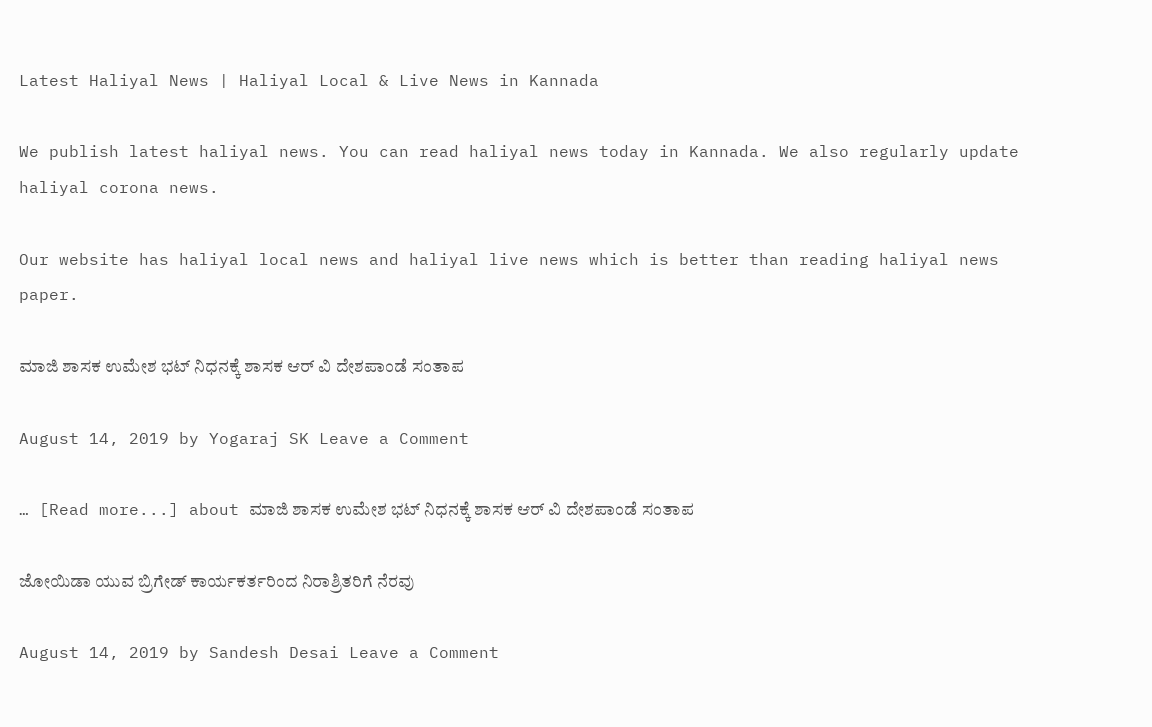Latest Haliyal News | Haliyal Local & Live News in Kannada

We publish latest haliyal news. You can read haliyal news today in Kannada. We also regularly update haliyal corona news.

Our website has haliyal local news and haliyal live news which is better than reading haliyal news paper.

ಮಾಜಿ ಶಾಸಕ ಉಮೇಶ ಭಟ್ ನಿಧನಕ್ಕೆ ಶಾಸಕ ಆರ್ ವಿ‌ ದೇಶಪಾಂಡೆ ಸಂತಾಪ

August 14, 2019 by Yogaraj SK Leave a Comment

… [Read more...] about ಮಾಜಿ ಶಾಸಕ ಉಮೇಶ ಭಟ್ ನಿಧನಕ್ಕೆ ಶಾಸಕ ಆರ್ ವಿ‌ ದೇಶಪಾಂಡೆ ಸಂತಾಪ

ಜೋಯಿಡಾ ಯುವ ಬ್ರಿಗೇಡ್ ಕಾರ್ಯಕರ್ತರಿಂದ ನಿರಾಶ್ರಿತರಿಗೆ ನೆರವು

August 14, 2019 by Sandesh Desai Leave a Comment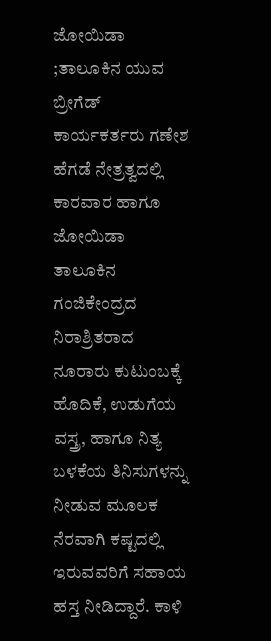ಜೋಯಿಡಾ ;ತಾಲೂಕಿನ ಯುವ ಬ್ರೀಗೆಡ್ ಕಾರ್ಯಕರ್ತರು ಗಣೇಶ ಹೆಗಡೆ ನೇತ್ರತ್ವದಲ್ಲಿ ಕಾರವಾರ ಹಾಗೂ ಜೋಯಿಡಾ ತಾಲೂಕಿನ ಗಂಜಿಕೇಂದ್ರದ ನಿರಾಶ್ರಿತರಾದ ನೂರಾರು ಕುಟುಂಬಕ್ಕೆ ಹೊದಿಕೆ, ಉಡುಗೆಯ ವಸ್ತ್ರ, ಹಾಗೂ ನಿತ್ಯ ಬಳಕೆಯ ತಿನಿಸುಗಳನ್ನು ನೀಡುವ ಮೂಲಕ ನೆರವಾಗಿ ಕಷ್ಟದಲ್ಲಿ ಇರುವವರಿಗೆ ಸಹಾಯ ಹಸ್ತ ನೀಡಿದ್ದಾರೆ. ಕಾಳಿ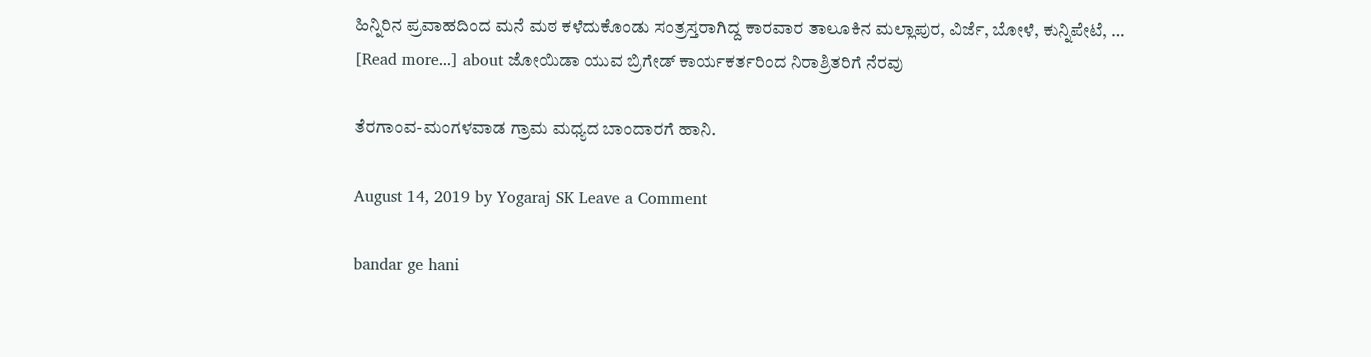ಹಿನ್ನಿರಿನ ಪ್ರವಾಹದಿಂದ ಮನೆ ಮಠ ಕಳೆದುಕೊಂಡು ಸಂತ್ರಸ್ತರಾಗಿದ್ದ ಕಾರವಾರ ತಾಲೂಕಿನ ಮಲ್ಲಾಪುರ, ವಿರ್ಜೆ, ಬೋಳೆ, ಕುನ್ನಿಪೇಟೆ, … [Read more...] about ಜೋಯಿಡಾ ಯುವ ಬ್ರಿಗೇಡ್ ಕಾರ್ಯಕರ್ತರಿಂದ ನಿರಾಶ್ರಿತರಿಗೆ ನೆರವು

ತೆರಗಾಂವ-ಮಂಗಳವಾಡ ಗ್ರಾಮ ಮಧ್ಯದ ಬಾಂದಾರಗೆ ಹಾನಿ.

August 14, 2019 by Yogaraj SK Leave a Comment

bandar ge hani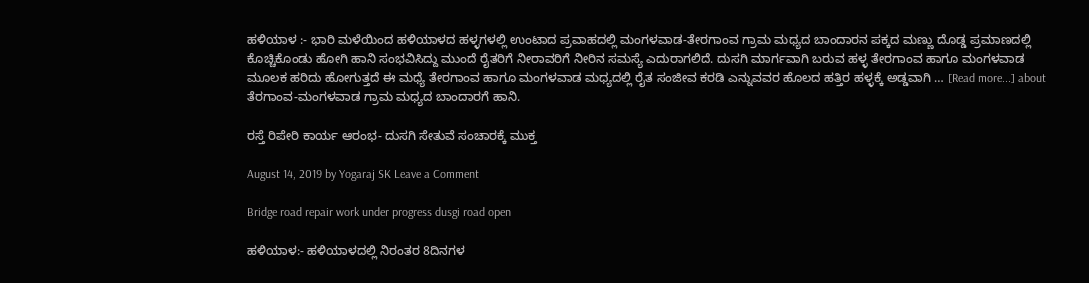ಹಳಿಯಾಳ :- ಭಾರಿ ಮಳೆಯಿಂದ ಹಳಿಯಾಳದ ಹಳ್ಳಗಳಲ್ಲಿ ಉಂಟಾದ ಪ್ರವಾಹದಲ್ಲಿ ಮಂಗಳವಾಡ-ತೇರಗಾಂವ ಗ್ರಾಮ ಮಧ್ಯದ ಬಾಂದಾರನ ಪಕ್ಕದ ಮಣ್ಣು ದೊಡ್ಡ ಪ್ರಮಾಣದಲ್ಲಿ ಕೊಚ್ಚಿಕೊಂಡು ಹೋಗಿ ಹಾನಿ ಸಂಭವಿಸಿದ್ದು ಮುಂದೆ ರೈತರಿಗೆ ನೀರಾವರಿಗೆ ನೀರಿನ ಸಮಸ್ಯೆ ಎದುರಾಗಲಿದೆ. ದುಸಗಿ ಮಾರ್ಗವಾಗಿ ಬರುವ ಹಳ್ಳ ತೇರಗಾಂವ ಹಾಗೂ ಮಂಗಳವಾಡ ಮೂಲಕ ಹರಿದು ಹೋಗುತ್ತದೆ ಈ ಮಧ್ಯೆ ತೇರಗಾಂವ ಹಾಗೂ ಮಂಗಳವಾಡ ಮಧ್ಯದಲ್ಲಿ ರೈತ ಸಂಜೀವ ಕರಡಿ ಎನ್ನುವವರ ಹೊಲದ ಹತ್ತಿರ ಹಳ್ಳಕ್ಕೆ ಅಡ್ಡವಾಗಿ … [Read more...] about ತೆರಗಾಂವ-ಮಂಗಳವಾಡ ಗ್ರಾಮ ಮಧ್ಯದ ಬಾಂದಾರಗೆ ಹಾನಿ.

ರಸ್ತೆ ರಿಪೇರಿ ಕಾರ್ಯ ಆರಂಭ- ದುಸಗಿ ಸೇತುವೆ ಸಂಚಾರಕ್ಕೆ ಮುಕ್ತ

August 14, 2019 by Yogaraj SK Leave a Comment

Bridge road repair work under progress dusgi road open

ಹಳಿಯಾಳ:- ಹಳಿಯಾಳದಲ್ಲಿ ನಿರಂತರ 8ದಿನಗಳ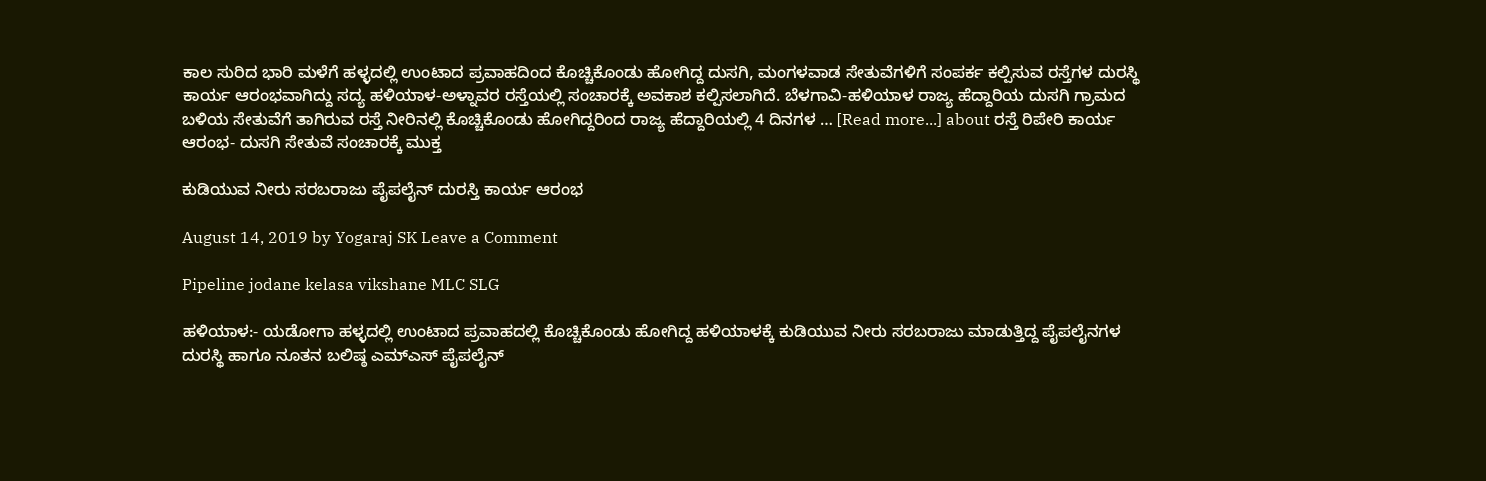ಕಾಲ ಸುರಿದ ಭಾರಿ ಮಳೆಗೆ ಹಳ್ಳದಲ್ಲಿ ಉಂಟಾದ ಪ್ರವಾಹದಿಂದ ಕೊಚ್ಚಿಕೊಂಡು ಹೋಗಿದ್ದ ದುಸಗಿ, ಮಂಗಳವಾಡ ಸೇತುವೆಗಳಿಗೆ ಸಂಪರ್ಕ ಕಲ್ಪಿಸುವ ರಸ್ತೆಗಳ ದುರಸ್ಥಿ ಕಾರ್ಯ ಆರಂಭವಾಗಿದ್ದು ಸದ್ಯ ಹಳಿಯಾಳ-ಅಳ್ನಾವರ ರಸ್ತೆಯಲ್ಲಿ ಸಂಚಾರಕ್ಕೆ ಅವಕಾಶ ಕಲ್ಪಿಸಲಾಗಿದೆ. ಬೆಳಗಾವಿ-ಹಳಿಯಾಳ ರಾಜ್ಯ ಹೆದ್ದಾರಿಯ ದುಸಗಿ ಗ್ರಾಮದ ಬಳಿಯ ಸೇತುವೆಗೆ ತಾಗಿರುವ ರಸ್ತೆ ನೀರಿನಲ್ಲಿ ಕೊಚ್ಚಿಕೊಂಡು ಹೋಗಿದ್ದರಿಂದ ರಾಜ್ಯ ಹೆದ್ದಾರಿಯಲ್ಲಿ 4 ದಿನಗಳ … [Read more...] about ರಸ್ತೆ ರಿಪೇರಿ ಕಾರ್ಯ ಆರಂಭ- ದುಸಗಿ ಸೇತುವೆ ಸಂಚಾರಕ್ಕೆ ಮುಕ್ತ

ಕುಡಿಯುವ ನೀರು ಸರಬರಾಜು ಪೈಪಲೈನ್ ದುರಸ್ತಿ ಕಾರ್ಯ ಆರಂಭ

August 14, 2019 by Yogaraj SK Leave a Comment

Pipeline jodane kelasa vikshane MLC SLG

ಹಳಿಯಾಳ:- ಯಡೋಗಾ ಹಳ್ಳದಲ್ಲಿ ಉಂಟಾದ ಪ್ರವಾಹದಲ್ಲಿ ಕೊಚ್ಚಿಕೊಂಡು ಹೋಗಿದ್ದ ಹಳಿಯಾಳಕ್ಕೆ ಕುಡಿಯುವ ನೀರು ಸರಬರಾಜು ಮಾಡುತ್ತಿದ್ದ ಪೈಪಲೈನಗಳ ದುರಸ್ಥಿ ಹಾಗೂ ನೂತನ ಬಲಿಷ್ಠ ಎಮ್‍ಎಸ್ ಪೈಪಲೈನ್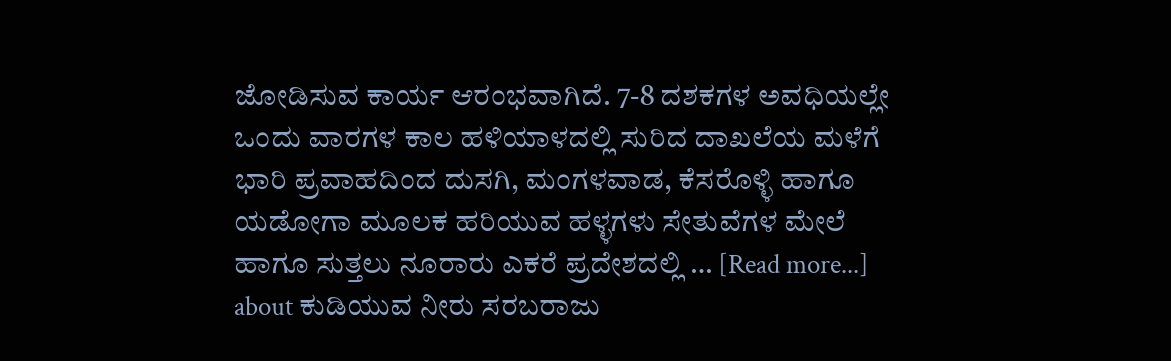ಜೋಡಿಸುವ ಕಾರ್ಯ ಆರಂಭವಾಗಿದೆ. 7-8 ದಶಕಗಳ ಅವಧಿಯಲ್ಲೇ ಒಂದು ವಾರಗಳ ಕಾಲ ಹಳಿಯಾಳದಲ್ಲಿ ಸುರಿದ ದಾಖಲೆಯ ಮಳೆಗೆ ಭಾರಿ ಪ್ರವಾಹದಿಂದ ದುಸಗಿ, ಮಂಗಳವಾಡ, ಕೆಸರೊಳ್ಳಿ ಹಾಗೂ ಯಡೋಗಾ ಮೂಲಕ ಹರಿಯುವ ಹಳ್ಳಗಳು ಸೇತುವೆಗಳ ಮೇಲೆ ಹಾಗೂ ಸುತ್ತಲು ನೂರಾರು ಎಕರೆ ಪ್ರದೇಶದಲ್ಲಿ … [Read more...] about ಕುಡಿಯುವ ನೀರು ಸರಬರಾಜು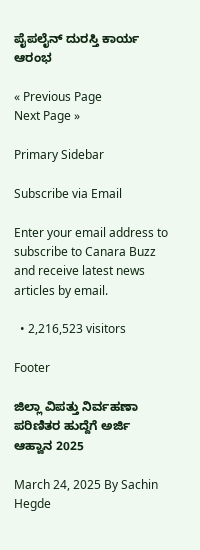ಪೈಪಲೈನ್ ದುರಸ್ತಿ ಕಾರ್ಯ ಆರಂಭ

« Previous Page
Next Page »

Primary Sidebar

Subscribe via Email

Enter your email address to subscribe to Canara Buzz and receive latest news articles by email.

  • 2,216,523 visitors

Footer

ಜಿಲ್ಲಾ ವಿಪತ್ತು ನಿರ್ವಹಣಾ ಪರಿಣಿತರ ಹುದ್ದೆಗೆ ಅರ್ಜಿ ಆಹ್ವಾನ 2025

March 24, 2025 By Sachin Hegde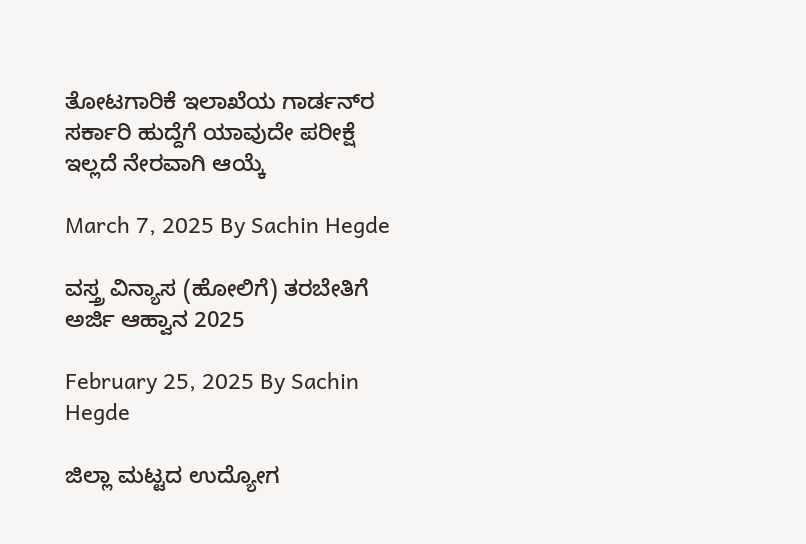ತೋಟಗಾರಿಕೆ ಇಲಾಖೆಯ ಗಾರ್ಡನ್‌ರ ಸರ್ಕಾರಿ ಹುದ್ದೆಗೆ ಯಾವುದೇ ಪರೀಕ್ಷೆ ಇಲ್ಲದೆ ನೇರವಾಗಿ ಆಯ್ಕೆ

March 7, 2025 By Sachin Hegde

ವಸ್ತ್ರ ವಿನ್ಯಾಸ (ಹೋಲಿಗೆ) ತರಬೇತಿಗೆ ಅರ್ಜಿ ಆಹ್ವಾನ 2025

February 25, 2025 By Sachin Hegde

ಜಿಲ್ಲಾ ಮಟ್ಟದ ಉದ್ಯೋಗ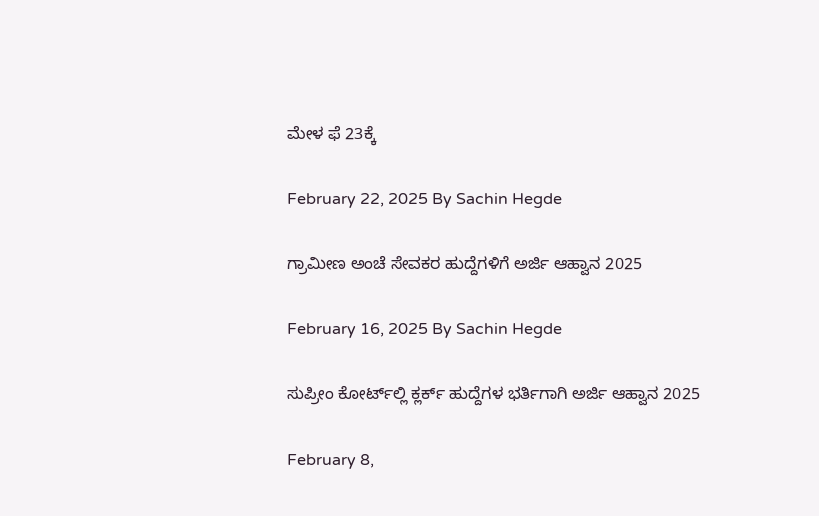ಮೇಳ ಫೆ 23ಕ್ಕೆ

February 22, 2025 By Sachin Hegde

ಗ್ರಾಮೀಣ ಅಂಚೆ ಸೇವಕರ ಹುದ್ದೆಗಳಿಗೆ ಅರ್ಜಿ ಆಹ್ವಾನ 2025

February 16, 2025 By Sachin Hegde

ಸುಪ್ರೀಂ ಕೋರ್ಟ್‌ಲ್ಲಿ ಕ್ಲರ್ಕ್ ಹುದ್ದೆಗಳ ಭರ್ತಿಗಾಗಿ ಅರ್ಜಿ ಆಹ್ವಾನ 2025

February 8,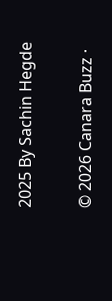2025 By Sachin Hegde

© 2026 Canara Buzz ·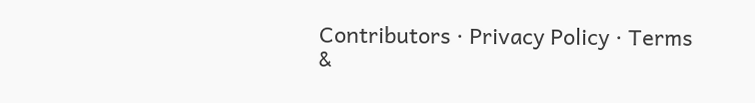Contributors · Privacy Policy · Terms &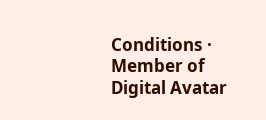Conditions · Member of Digital Avatar